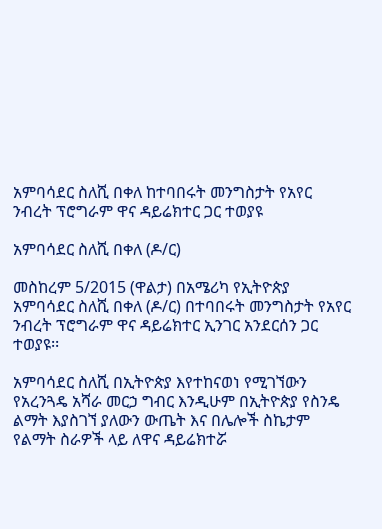አምባሳደር ስለሺ በቀለ ከተባበሩት መንግስታት የአየር ንብረት ፕሮግራም ዋና ዳይሬክተር ጋር ተወያዩ

አምባሳደር ስለሺ በቀለ (ዶ/ር)

መስከረም 5/2015 (ዋልታ) በአሜሪካ የኢትዮጵያ አምባሳደር ስለሺ በቀለ (ዶ/ር) በተባበሩት መንግስታት የአየር ንብረት ፕሮግራም ዋና ዳይሬክተር ኢንገር አንደርሰን ጋር ተወያዩ፡፡

አምባሳደር ስለሺ በኢትዮጵያ እየተከናወነ የሚገኘውን የአረንጓዴ አሻራ መርኃ ግብር እንዲሁም በኢትዮጵያ የስንዴ ልማት እያስገኘ ያለውን ውጤት እና በሌሎች ስኬታም የልማት ስራዎች ላይ ለዋና ዳይሬክተሯ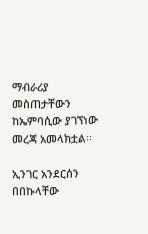ማብራሪያ መስጠታቸውን ከኤምባሲው ያገኘነው መረጃ አመላክቷል፡፡

ኢንገር አንደርሰን በበኩላቸው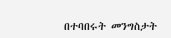በተባበሩት መንግስታት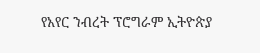የአየር ንብረት ፕሮግራም ኢትዮጵያ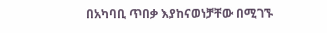በአካባቢ ጥበቃ እያከናወነቻቸው በሚገኙ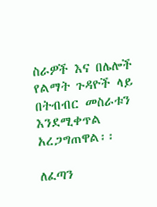ስራዎች እና በሌሎች የልማት ጉዳዮች ላይ በትብብር መስራቱን እንደሚቀጥል አረጋግጠዋል፡፡

ለፈጣን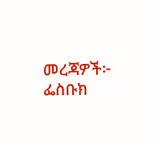መረጃዎች፦
ፌስቡክ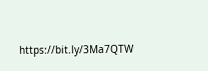https://bit.ly/3Ma7QTW